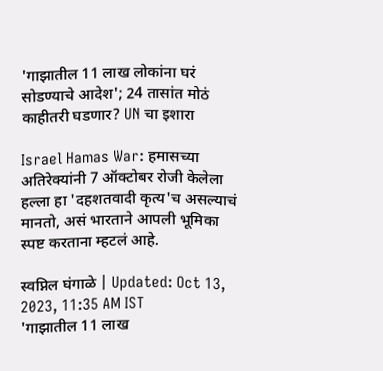'गाझातील 11 लाख लोकांना घरं सोडण्याचे आदेश'; 24 तासांत मोठं काहीतरी घडणार? UN चा इशारा

Israel Hamas War: हमासच्या अतिरेक्यांनी 7 ऑक्टोबर रोजी केलेला हल्ला हा 'दहशतवादी कृत्य'च असल्याचं मानतो, असं भारताने आपली भूमिका स्पष्ट करताना म्हटलं आहे.

स्वप्निल घंगाळे | Updated: Oct 13, 2023, 11:35 AM IST
'गाझातील 11 लाख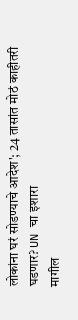लोकांना घरं सोडण्याचे आदेश'; 24 तासांत मोठं काहीतरी घडणार? UN चा इशारा
मागील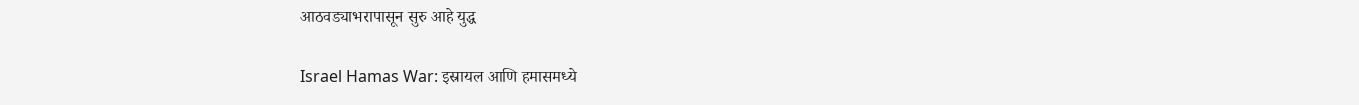आठवड्याभरापासून सुरु आहे युद्ध

Israel Hamas War: इस्रायल आणि हमासमध्ये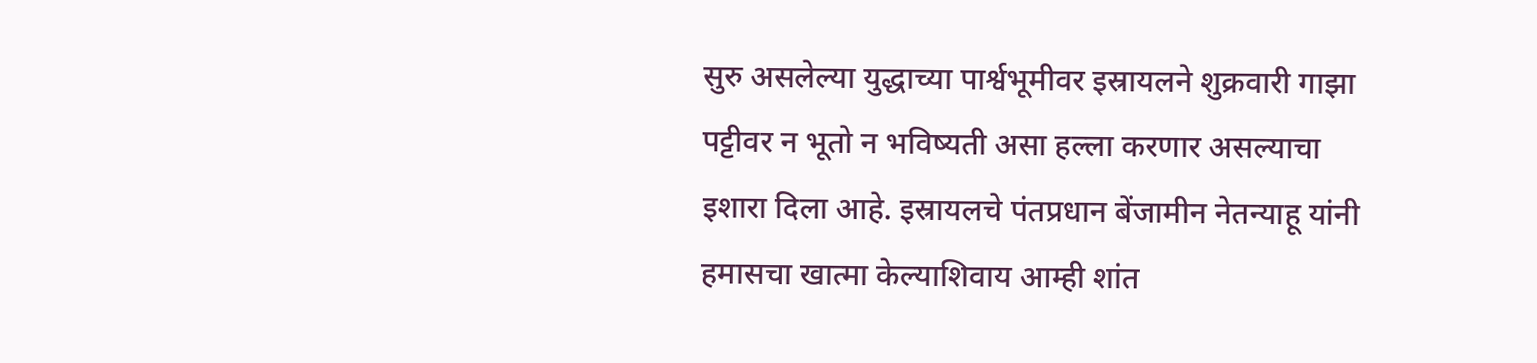सुरु असलेल्या युद्धाच्या पार्श्वभूमीवर इस्रायलने शुक्रवारी गाझा पट्टीवर न भूतो न भविष्यती असा हल्ला करणार असल्याचा इशारा दिला आहे. इस्रायलचे पंतप्रधान बेंजामीन नेतन्याहू यांनी हमासचा खात्मा केल्याशिवाय आम्ही शांत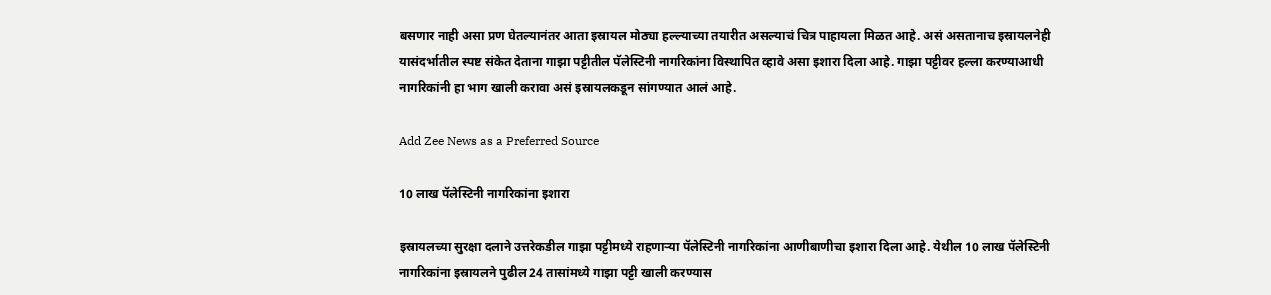बसणार नाही असा प्रण घेतल्यानंतर आता इस्रायल मोठ्या हल्ल्याच्या तयारीत असल्याचं चित्र पाहायला मिळत आहे. असं असतानाच इस्रायलनेही यासंदर्भातील स्पष्ट संकेत देताना गाझा पट्टीतील पॅलेस्टिनी नागरिकांना विस्थापित व्हावे असा इशारा दिला आहे. गाझा पट्टीवर हल्ला करण्याआधी नागरिकांनी हा भाग खाली करावा असं इस्रायलकडून सांगण्यात आलं आहे.

Add Zee News as a Preferred Source

10 लाख पॅलेस्टिनी नागरिकांना इशारा

इस्रायलच्या सुरक्षा दलाने उत्तरेकडील गाझा पट्टीमध्ये राहणाऱ्या पॅलेस्टिनी नागरिकांना आणीबाणीचा इशारा दिला आहे. येथील 10 लाख पॅलेस्टिनी नागरिकांना इस्रायलने पुढील 24 तासांमध्ये गाझा पट्टी खाली करण्यास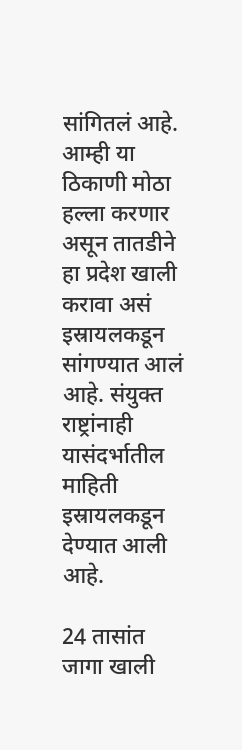सांगितलं आहे. आम्ही या ठिकाणी मोठा हल्ला करणार असून तातडीने हा प्रदेश खाली करावा असं इस्रायलकडून सांगण्यात आलं आहे. संयुक्त राष्ट्रांनाही यासंदर्भातील माहिती इस्रायलकडून देण्यात आली आहे.

24 तासांत जागा खाली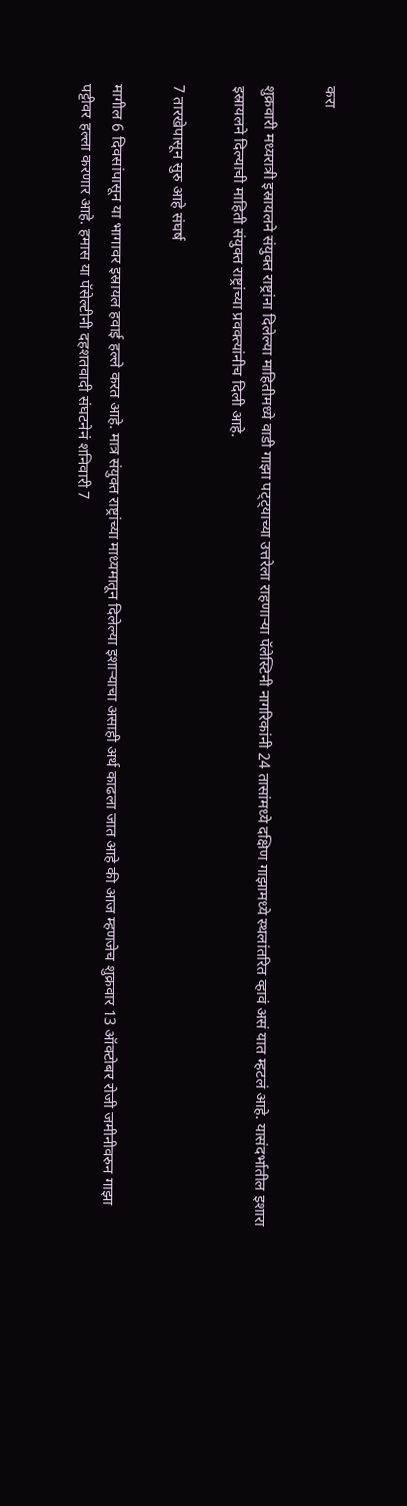करा

शुक्रवारी मध्यरात्री इस्रायलने संयुक्त राष्ट्रांना दिलेल्या माहितीमध्ये वाडी गाझा पट्ट्याच्या उत्तरेला राहणाऱ्या पॅलेस्टिनी नागरिकांनी 24 तासांमध्ये दक्षिण गाझामध्ये स्थलांतरित व्हावं असं यात म्हटलं आहे. यासंदर्भातील इशारा इस्रायलने दिल्याची माहिती संयुक्त राष्ट्रांच्या प्रवक्त्यांनीच दिली आहे.

7 तारखेपासून सुरु आहे संघर्ष

मागील 6 दिवसांपासून या भागावर इस्रायल हवाई हल्ले करत आहे. मात्र संयुक्त राष्ट्रांच्या माध्यमातून दिलेल्या इशाऱ्याचा असाही अर्थ काढला जात आहे की आज म्हणजेच शुक्रवार 13 ऑक्टोबर रोजी जमीनीवरुन गाझा पट्टीवर हल्ला करणार आहे. हमास या पॅसेल्टीनी दहशतवादी संघटनेनं शनिवारी 7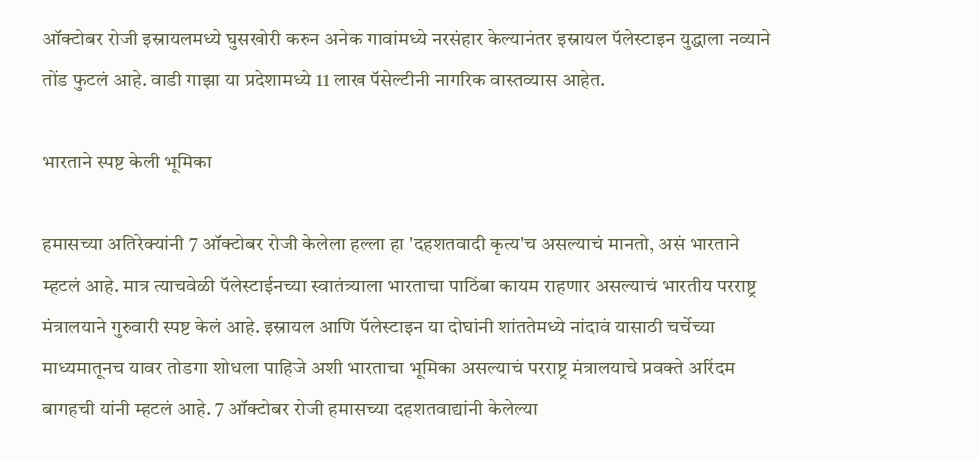ऑक्टोबर रोजी इस्रायलमध्ये घुसखोरी करुन अनेक गावांमध्ये नरसंहार केल्यानंतर इस्रायल पॅलेस्टाइन युद्धाला नव्याने तोंड फुटलं आहे. वाडी गाझा या प्रदेशामध्ये 11 लाख पॅसेल्टीनी नागरिक वास्तव्यास आहेत.

भारताने स्पष्ट केली भूमिका

हमासच्या अतिरेक्यांनी 7 ऑक्टोबर रोजी केलेला हल्ला हा 'दहशतवादी कृत्य'च असल्याचं मानतो, असं भारताने म्हटलं आहे. मात्र त्याचवेळी पॅलेस्टाईनच्या स्वातंत्र्याला भारताचा पाठिंबा कायम राहणार असल्याचं भारतीय परराष्ट्र मंत्रालयाने गुरुवारी स्पष्ट केलं आहे. इस्रायल आणि पॅलेस्टाइन या दोघांनी शांततेमध्ये नांदावं यासाठी चर्चेच्या माध्यमातूनच यावर तोडगा शोधला पाहिजे अशी भारताचा भूमिका असल्याचं परराष्ट्र मंत्रालयाचे प्रवक्ते अरिंदम बागहची यांनी म्हटलं आहे. 7 ऑक्टोबर रोजी हमासच्या दहशतवाद्यांनी केलेल्या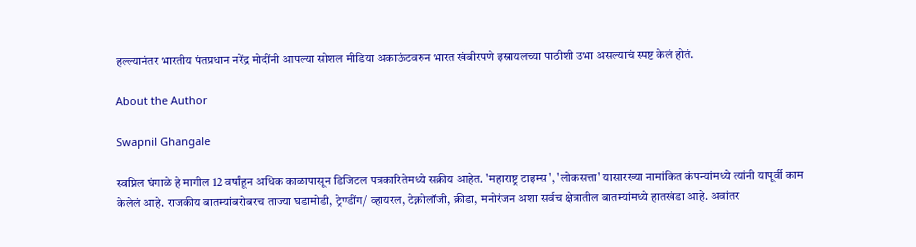हल्ल्यानंतर भारतीय पंतप्रधान नरेंद्र मोदींनी आपल्या सोशल मीडिया अकाऊंटवरुन भारत खंबीरपणे इस्रायलच्या पाठीशी उभा असल्याचं स्पष्ट केलं होतं.

About the Author

Swapnil Ghangale

स्वप्निल घंगाळे हे मागील 12 वर्षांहून अधिक काळापासून डिजिटल पत्रकारितेमध्ये सक्रीय आहेत. 'महाराष्ट्र टाइम्स', 'लोकसत्ता' यासारख्या नामांकित कंपन्यांमध्ये त्यांनी यापूर्वी काम केलेलं आहे. राजकीय बातम्यांबरोबरच ताज्या घडामोडी, ट्रेण्डींग/ व्हायरल, टेक्नोलॉजी, क्रीडा, मनोरंजन अशा सर्वच क्षेत्रातील बातम्यांमध्ये हातखंडा आहे. अवांतर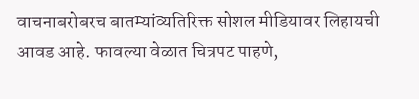वाचनाबरोबरच बातम्यांव्यतिरिक्त सोशल मीडियावर लिहायची आवड आहे. फावल्या वेळात चित्रपट पाहणे,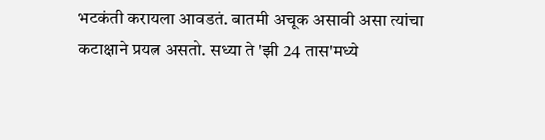भटकंती करायला आवडतं. बातमी अचूक असावी असा त्यांचा कटाक्षाने प्रयत्न असतो. सध्या ते 'झी 24 तास'मध्ये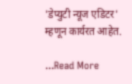'डेप्युटी न्यूज एडिटर' म्हणून कार्यरत आहेत.

...Read More